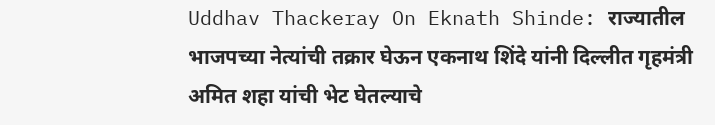Uddhav Thackeray On Eknath Shinde: राज्यातील भाजपच्या नेत्यांची तक्रार घेऊन एकनाथ शिंदे यांनी दिल्लीत गृहमंत्री अमित शहा यांची भेट घेतल्याचे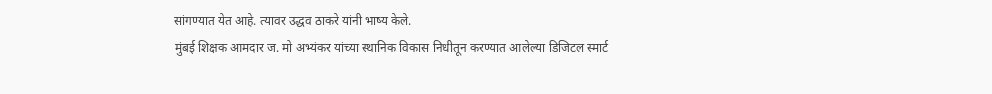सांगण्यात येत आहे. त्यावर उद्धव ठाकरे यांनी भाष्य केले.
मुंबई शिक्षक आमदार ज. मो अभ्यंकर यांच्या स्थानिक विकास निधीतून करण्यात आलेल्या डिजिटल स्मार्ट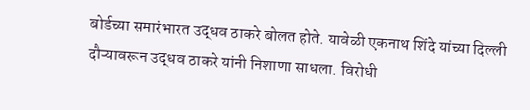बोर्डच्या समारंभारत उद्धव ठाकरे बोलत होते. यावेळी एकनाथ शिंदे यांच्या दिल्ली दौऱ्यावरून उद्धव ठाकरे यांनी निशाणा साधला. विरोधी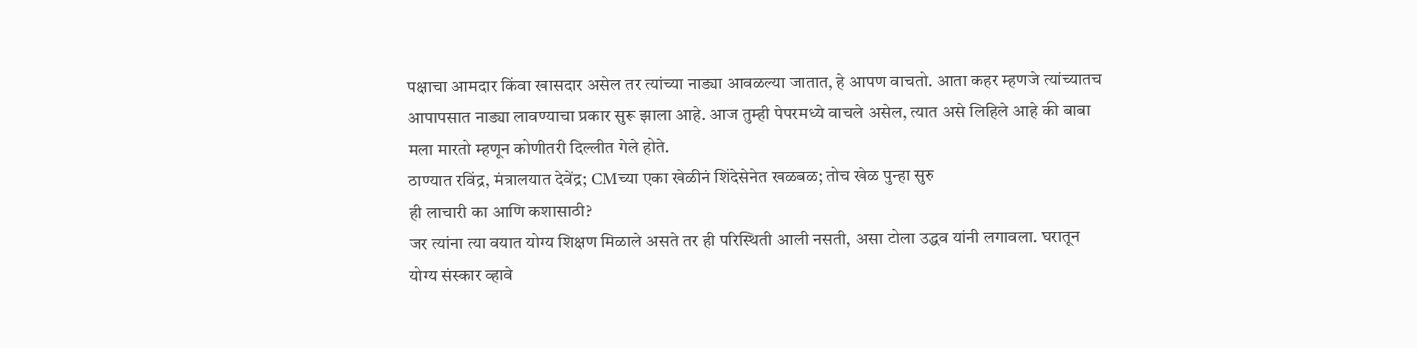पक्षाचा आमदार किंवा खासदार असेल तर त्यांच्या नाड्या आवळल्या जातात, हे आपण वाचतो. आता कहर म्हणजे त्यांच्यातच आपापसात नाड्या लावण्याचा प्रकार सुरू झाला आहे. आज तुम्ही पेपरमध्ये वाचले असेल, त्यात असे लिहिले आहे की बाबा मला मारतो म्हणून कोणीतरी दिल्लीत गेले होते.
ठाण्यात रविंद्र, मंत्रालयात देवेंद्र; CMच्या एका खेळीनं शिंदेसेनेत खळबळ; तोच खेळ पुन्हा सुरु
ही लाचारी का आणि कशासाठी?
जर त्यांना त्या वयात योग्य शिक्षण मिळाले असते तर ही परिस्थिती आली नसती, असा टोला उद्धव यांनी लगावला. घरातून योग्य संस्कार व्हावे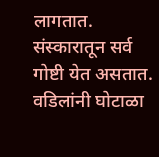लागतात. संस्कारातून सर्व गोष्टी येत असतात. वडिलांनी घोटाळा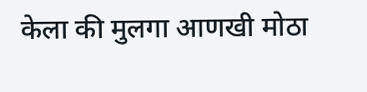केला की मुलगा आणखी मोठा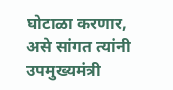घोटाळा करणार, असे सांगत त्यांनी उपमुख्यमंत्री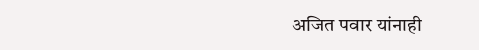अजित पवार यांनाही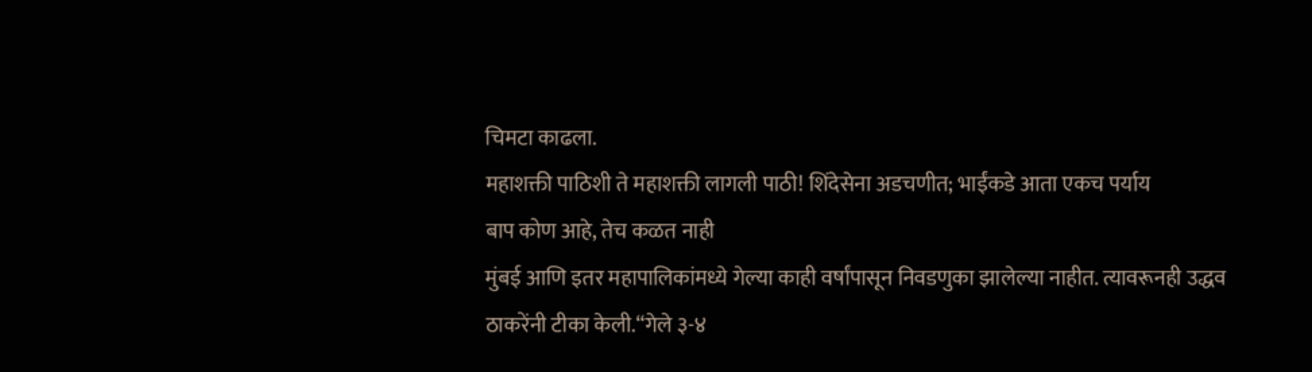चिमटा काढला.
महाशक्ती पाठिशी ते महाशक्ती लागली पाठी! शिंदेसेना अडचणीत; भाईंकडे आता एकच पर्याय
बाप कोण आहे, तेच कळत नाही
मुंबई आणि इतर महापालिकांमध्ये गेल्या काही वर्षांपासून निवडणुका झालेल्या नाहीत. त्यावरूनही उद्धव ठाकरेंनी टीका केली.“गेले ३-४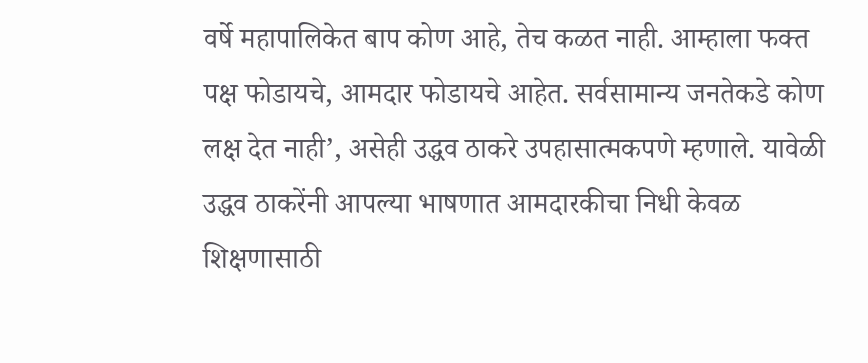वर्षे महापालिकेत बाप कोण आहे, तेच कळत नाही. आम्हाला फक्त पक्ष फोडायचे, आमदार फोडायचे आहेत. सर्वसामान्य जनतेकडे कोण लक्ष देत नाही’, असेही उद्धव ठाकरे उपहासात्मकपणे म्हणाले. यावेळी उद्धव ठाकरेंनी आपल्या भाषणात आमदारकीचा निधी केवळ शिक्षणासाठी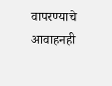वापरण्याचे आवाहनही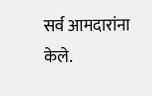सर्व आमदारांना केले.